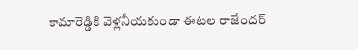కామారెడ్డికి వెళ్లనీయకుండా ఈటల రాజేందర్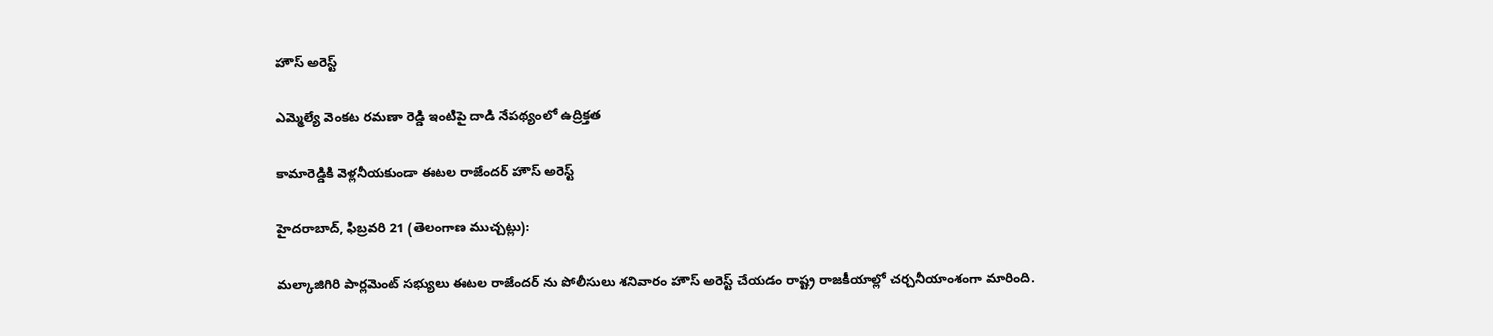హౌస్ అరెస్ట్

ఎమ్మెల్యే వెంకట రమణా రెడ్డి ఇంటిపై దాడి నేపథ్యంలో ఉద్రిక్తత

కామారెడ్డికి వెళ్లనీయకుండా ఈటల రాజేందర్ హౌస్ అరెస్ట్

హైదరాబాద్, ఫిబ్రవరి 21 (తెలంగాణ ముచ్చట్లు):

మల్కాజిగిరి పార్లమెంట్ సభ్యులు ఈటల రాజేందర్ ను పోలీసులు శనివారం హౌస్ అరెస్ట్ చేయడం రాష్ట్ర రాజకీయాల్లో చర్చనీయాంశంగా మారింది.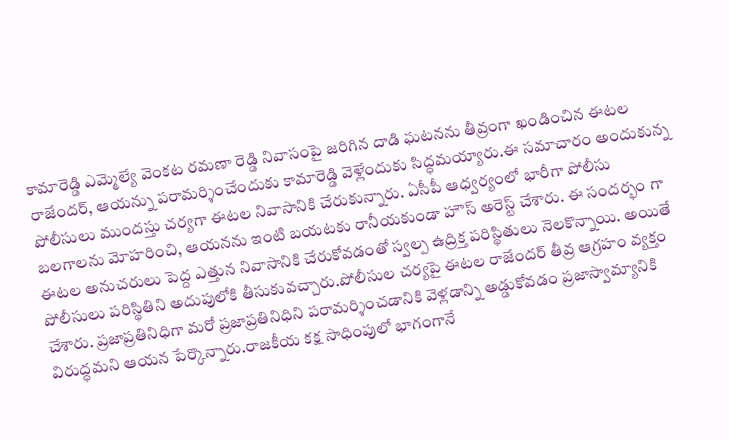కామారెడ్డి ఎమ్మెల్యే వెంకట రమణా రెడ్డి నివాసంపై జరిగిన దాడి ఘటనను తీవ్రంగా ఖండించిన ఈటల రాజేందర్, ఆయన్ను పరామర్శించేందుకు కామారెడ్డి వెళ్లేందుకు సిద్ధమయ్యారు.ఈ సమాచారం అందుకున్న పోలీసులు ముందస్తు చర్యగా ఈటల నివాసానికి చేరుకున్నారు. ఏసీపీ ఆధ్వర్యంలో భారీగా పోలీసు బలగాలను మోహరించి, ఆయనను ఇంటి బయటకు రానీయకుండా హౌస్ అరెస్ట్ చేశారు. ఈ సందర్భం గా ఈటల అనుచరులు పెద్ద ఎత్తున నివాసానికి చేరుకోవడంతో స్వల్ప ఉద్రిక్త పరిస్థితులు నెలకొన్నాయి. అయితే పోలీసులు పరిస్థితిని అదుపులోకి తీసుకువచ్చారు.పోలీసుల చర్యపై ఈటల రాజేందర్ తీవ్ర ఆగ్రహం వ్యక్తం చేశారు. ప్రజాప్రతినిధిగా మరో ప్రజాప్రతినిధిని పరామర్శించడానికి వెళ్లడాన్ని అడ్డుకోవడం ప్రజాస్వామ్యానికి విరుద్ధమని ఆయన పేర్కొన్నారు.రాజకీయ కక్ష సాధింపులో భాగంగానే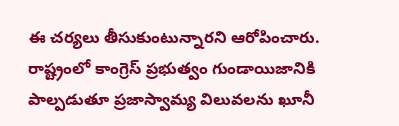ఈ చర్యలు తీసుకుంటున్నారని ఆరోపించారు. రాష్ట్రంలో కాంగ్రెస్ ప్రభుత్వం గుండాయిజానికి పాల్పడుతూ ప్రజాస్వామ్య విలువలను ఖూనీ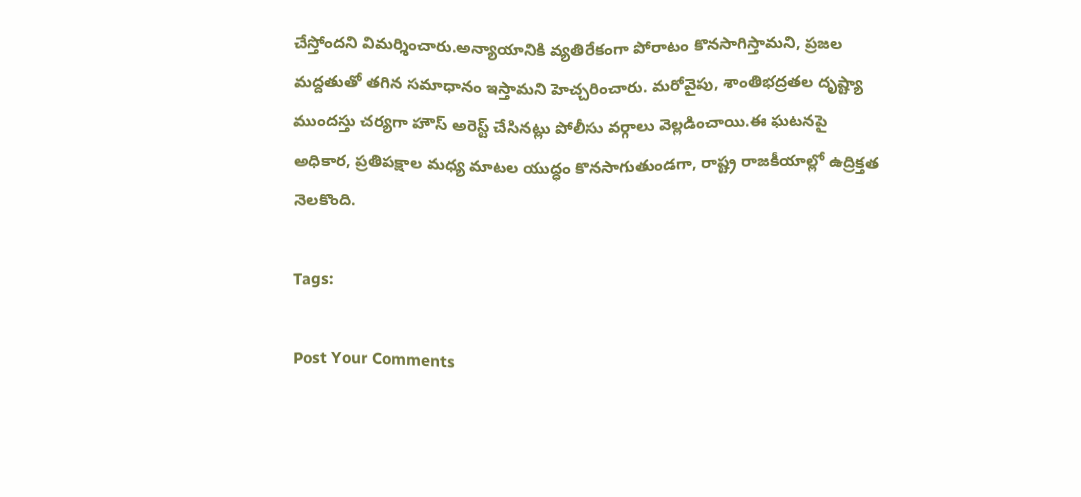చేస్తోందని విమర్శించారు.అన్యాయానికి వ్యతిరేకంగా పోరాటం కొనసాగిస్తామని, ప్రజల మద్దతుతో తగిన సమాధానం ఇస్తామని హెచ్చరించారు. మరోవైపు, శాంతిభద్రతల దృష్ట్యా ముందస్తు చర్యగా హౌస్ అరెస్ట్ చేసినట్లు పోలీసు వర్గాలు వెల్లడించాయి.ఈ ఘటనపై అధికార, ప్రతిపక్షాల మధ్య మాటల యుద్ధం కొనసాగుతుండగా, రాష్ట్ర రాజకీయాల్లో ఉద్రిక్తత నెలకొంది.

Tags:

Post Your Comments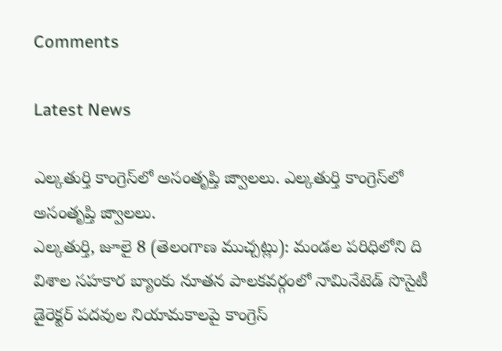Comments

Latest News

ఎల్కతుర్తి కాంగ్రెస్‌లో అసంతృప్తి జ్వాలలు. ఎల్కతుర్తి కాంగ్రెస్‌లో అసంతృప్తి జ్వాలలు.
ఎల్కతుర్తి, జూలై 8 (తెలంగాణ ముచ్చట్లు): మండల పరిధిలోని ది విశాల సహకార బ్యాంకు నూతన పాలకవర్గంలో నామినేటెడ్ సొసైటీ డైరెక్టర్ పదవుల నియామకాలపై కాంగ్రెస్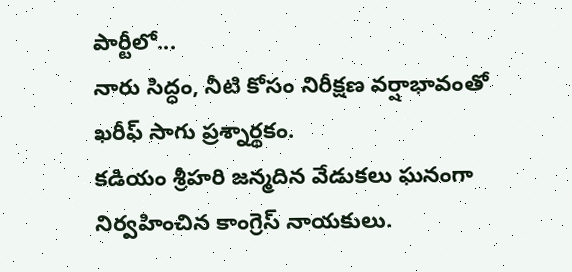పార్టీలో...
నారు సిద్ధం, నీటి కోసం నిరీక్షణ వర్షాభావంతో ఖరీఫ్ సాగు ప్రశ్నార్థకం.
కడియం శ్రీహరి జన్మదిన వేడుకలు ఘనంగా నిర్వహించిన కాంగ్రెస్ నాయకులు.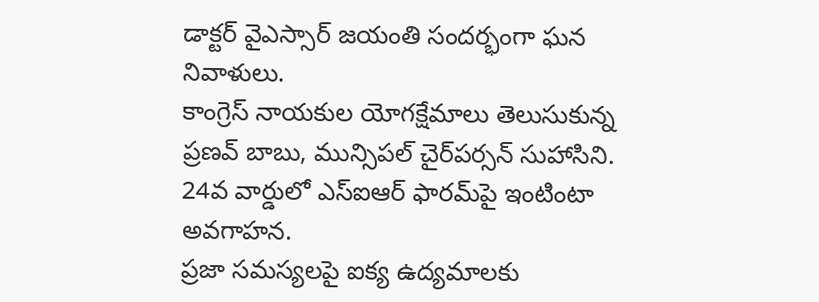డాక్టర్ వైఎస్సార్ జయంతి సందర్భంగా ఘన నివాళులు.
కాంగ్రెస్ నాయకుల యోగక్షేమాలు తెలుసుకున్న ప్రణవ్ బాబు, మున్సిపల్ చైర్‌పర్సన్ సుహాసిని.
24వ వార్డులో ఎస్‌ఐఆర్ ఫారమ్‌పై ఇంటింటా అవగాహన.
ప్రజా సమస్యలపై ఐక్య ఉద్యమాలకు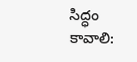సిద్ధం కావాలి: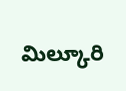మిల్కూరి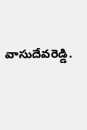వాసుదేవరెడ్డి.